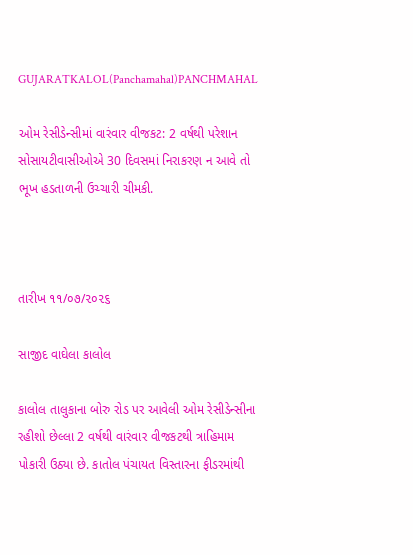GUJARATKALOL(Panchamahal)PANCHMAHAL

ઓમ રેસીડેન્સીમાં વારંવાર વીજકટ: 2 વર્ષથી પરેશાન સોસાયટીવાસીઓએ 30 દિવસમાં નિરાકરણ ન આવે તો ભૂખ હડતાળની ઉચ્ચારી ચીમકી.



તારીખ ૧૧/૦૭/૨૦૨૬

સાજીદ વાઘેલા કાલોલ

કાલોલ તાલુકાના બોરુ રોડ પર આવેલી ઓમ રેસીડેન્સીના રહીશો છેલ્લા 2 વર્ષથી વારંવાર વીજકટથી ત્રાહિમામ પોકારી ઉઠ્યા છે. કાતોલ પંચાયત વિસ્તારના ફીડરમાંથી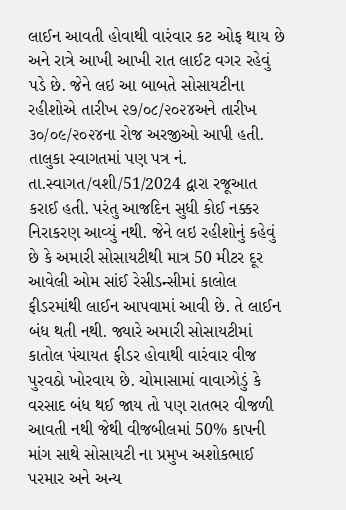લાઈન આવતી હોવાથી વારંવાર કટ ઓફ થાય છે અને રાત્રે આખી આખી રાત લાઈટ વગર રહેવું પડે છે. જેને લઇ આ બાબતે સોસાયટીના રહીશોએ તારીખ ૨૭/૦૮/૨૦૨૪અને તારીખ ૩૦/૦૯/૨૦૨૪ના રોજ અરજીઓ આપી હતી. તાલુકા સ્વાગતમાં પણ પત્ર નં. તા.સ્વાગત/વશી/51/2024 દ્વારા રજૂઆત કરાઈ હતી. પરંતુ આજદિન સુધી કોઈ નક્કર નિરાકરણ આવ્યું નથી. જેને લઇ રહીશોનું કહેવું છે કે અમારી સોસાયટીથી માત્ર 50 મીટર દૂર આવેલી ઓમ સાંઈ રેસીડન્સીમાં કાલોલ ફીડરમાંથી લાઈન આપવામાં આવી છે. તે લાઈન બંધ થતી નથી. જ્યારે અમારી સોસાયટીમાં કાતોલ પંચાયત ફીડર હોવાથી વારંવાર વીજ પુરવઠો ખોરવાય છે. ચોમાસામાં વાવાઝોડું કે વરસાદ બંધ થઈ જાય તો પણ રાતભર વીજળી આવતી નથી જેથી વીજબીલમાં 50% કાપની માંગ સાથે સોસાયટી ના પ્રમુખ અશોકભાઈ પરમાર અને અન્ય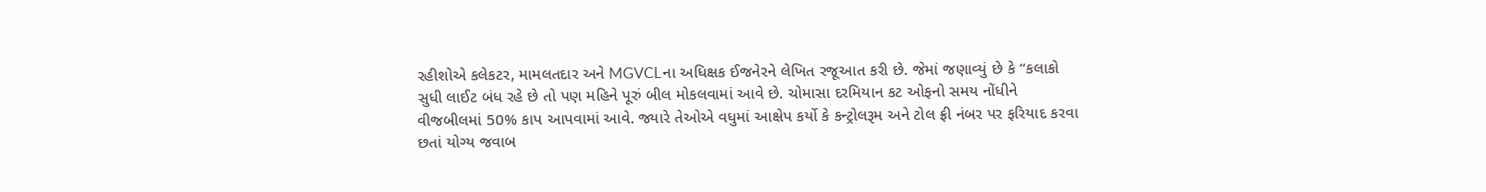રહીશોએ કલેકટર, મામલતદાર અને MGVCLના અધિક્ષક ઈજનેરને લેખિત રજૂઆત કરી છે. જેમાં જણાવ્યું છે કે “કલાકો સુધી લાઈટ બંધ રહે છે તો પણ મહિને પૂરું બીલ મોકલવામાં આવે છે. ચોમાસા દરમિયાન કટ ઓફનો સમય નોંધીને વીજબીલમાં 50% કાપ આપવામાં આવે. જ્યારે તેઓએ વધુમાં આક્ષેપ કર્યો કે કન્ટ્રોલરૂમ અને ટોલ ફ્રી નંબર પર ફરિયાદ કરવા છતાં યોગ્ય જવાબ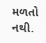મળતો નથી.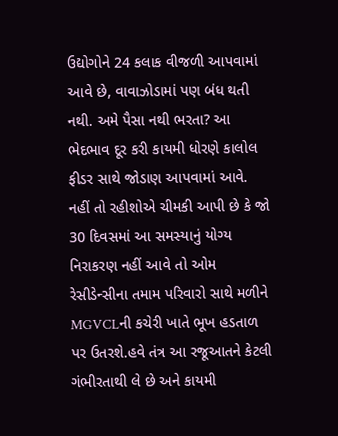ઉદ્યોગોને 24 કલાક વીજળી આપવામાં આવે છે, વાવાઝોડામાં પણ બંધ થતી નથી. અમે પૈસા નથી ભરતા? આ ભેદભાવ દૂર કરી કાયમી ધોરણે કાલોલ ફીડર સાથે જોડાણ આપવામાં આવે. નહીં તો રહીશોએ ચીમકી આપી છે કે જો 30 દિવસમાં આ સમસ્યાનું યોગ્ય નિરાકરણ નહીં આવે તો ઓમ રેસીડેન્સીના તમામ પરિવારો સાથે મળીને MGVCLની કચેરી ખાતે ભૂખ હડતાળ પર ઉતરશે.હવે તંત્ર આ રજૂઆતને કેટલી ગંભીરતાથી લે છે અને કાયમી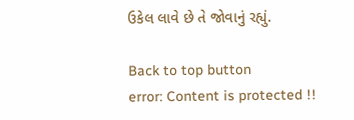ઉકેલ લાવે છે તે જોવાનું રહ્યું.

Back to top button
error: Content is protected !!